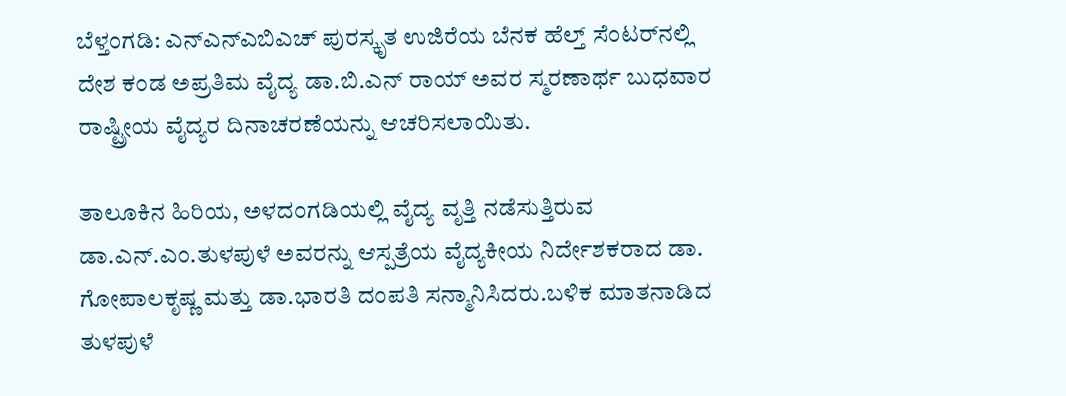ಬೆಳ್ತಂಗಡಿ: ಎನ್ಎನ್‌ಎಬಿಎಚ್ ಪುರಸ್ಕೃತ ಉಜಿರೆಯ ಬೆನಕ ಹೆಲ್ತ್ ಸೆಂಟರ್‌ನಲ್ಲಿ ದೇಶ ಕಂಡ ಅಪ್ರತಿಮ ವೈದ್ಯ ಡಾ.ಬಿ.ಎನ್ ರಾಯ್ ಅವರ ಸ್ಮರಣಾರ್ಥ ಬುಧವಾರ ರಾಷ್ಟ್ರೀಯ ವೈದ್ಯರ ದಿನಾಚರಣೆಯನ್ನು ಆಚರಿಸಲಾಯಿತು.

ತಾಲೂಕಿನ ಹಿರಿಯ, ಅಳದಂಗಡಿಯಲ್ಲಿ ವೈದ್ಯ ವೃತ್ತಿ ನಡೆಸುತ್ತಿರುವ ಡಾ.ಎನ್.ಎಂ.ತುಳಪುಳೆ ಅವರನ್ನು ಆಸ್ಪತ್ರೆಯ ವೈದ್ಯಕೀಯ ನಿರ್ದೇಶಕರಾದ ಡಾ. ಗೋಪಾಲಕೃಷ್ಣ ಮತ್ತು ಡಾ.ಭಾರತಿ ದಂಪತಿ ಸನ್ಮಾನಿಸಿದರು.ಬಳಿಕ ಮಾತನಾಡಿದ ತುಳಪುಳೆ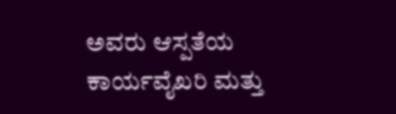ಅವರು ಆಸ್ಪತೆಯ ಕಾರ್ಯವೈಖರಿ ಮತ್ತು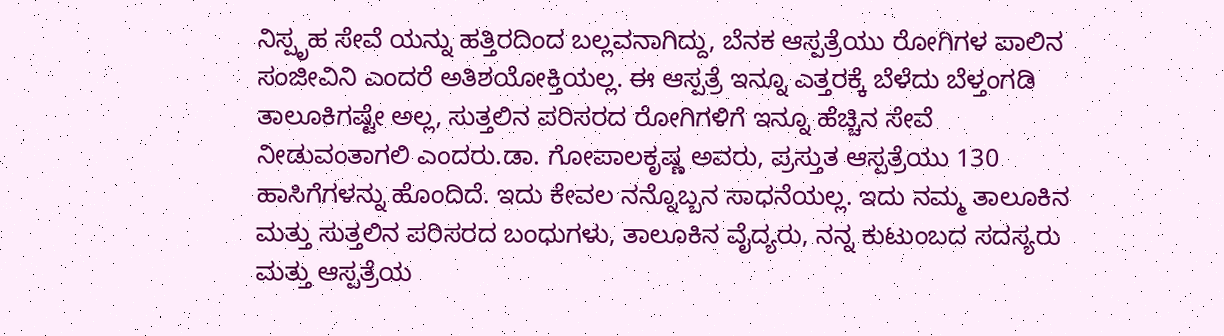ನಿಸ್ಪೃಹ ಸೇವೆ ಯನ್ನು ಹತ್ತಿರದಿಂದ ಬಲ್ಲವನಾಗಿದ್ದು, ಬೆನಕ ಆಸ್ಪತ್ರೆಯು ರೋಗಿಗಳ ಪಾಲಿನ ಸಂಜೀವಿನಿ ಎಂದರೆ ಅತಿಶಯೋಕ್ತಿಯಲ್ಲ. ಈ ಆಸ್ಪತ್ರೆ ಇನ್ನೂ ಎತ್ತರಕ್ಕೆ ಬೆಳೆದು ಬೆಳ್ತಂಗಡಿ ತಾಲೂಕಿಗಷ್ಟೇ ಅಲ್ಲ, ಸುತ್ತಲಿನ ಪರಿಸರದ ರೋಗಿಗಳಿಗೆ ಇನ್ನೂ ಹೆಚ್ಚಿನ ಸೇವೆ ನೀಡುವಂತಾಗಲಿ ಎಂದರು.ಡಾ. ಗೋಪಾಲಕೃಷ್ಣ ಅವರು, ಪ್ರಸ್ತುತ ಆಸ್ಪತ್ರೆಯು 130 ಹಾಸಿಗೆಗಳನ್ನು ಹೊಂದಿದೆ. ಇದು ಕೇವಲ ನನ್ನೊಬ್ಬನ ಸಾಧನೆಯಲ್ಲ. ಇದು ನಮ್ಮ ತಾಲೂಕಿನ ಮತ್ತು ಸುತ್ತಲಿನ ಪರಿಸರದ ಬಂಧುಗಳು, ತಾಲೂಕಿನ ವೈದ್ಯರು, ನನ್ನ ಕುಟುಂಬದ ಸದಸ್ಯರು ಮತ್ತು ಆಸ್ಪತ್ರೆಯ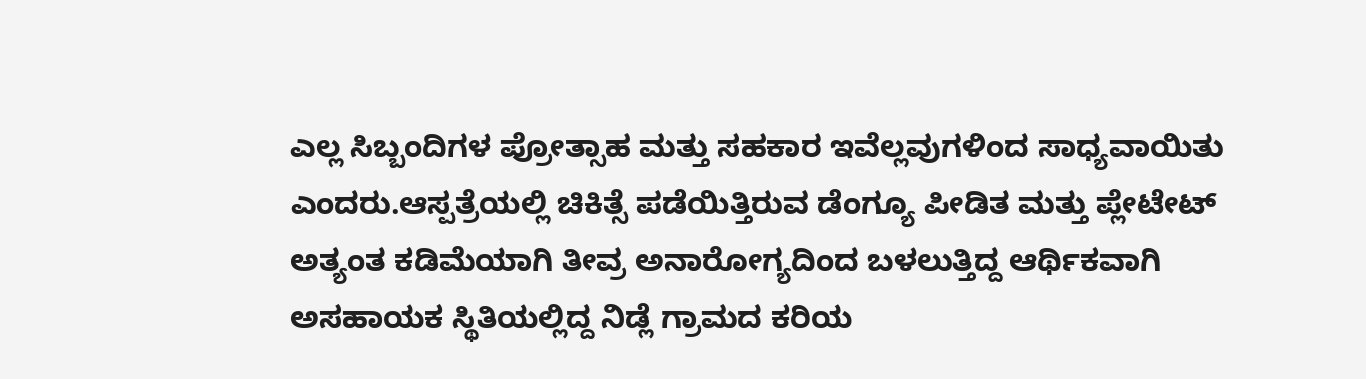ಎಲ್ಲ ಸಿಬ್ಬಂದಿಗಳ ಪ್ರೋತ್ಸಾಹ ಮತ್ತು ಸಹಕಾರ ಇವೆಲ್ಲವುಗಳಿಂದ ಸಾಧ್ಯವಾಯಿತು ಎಂದರು.ಆಸ್ಪತ್ರೆಯಲ್ಲಿ ಚಿಕಿತ್ಸೆ ಪಡೆಯಿತ್ತಿರುವ ಡೆಂಗ್ಯೂ ಪೀಡಿತ ಮತ್ತು ಪ್ಲೇಟೇಟ್ ಅತ್ಯಂತ ಕಡಿಮೆಯಾಗಿ ತೀವ್ರ ಅನಾರೋಗ್ಯದಿಂದ ಬಳಲುತ್ತಿದ್ದ ಆರ್ಥಿಕವಾಗಿ ಅಸಹಾಯಕ ಸ್ಥಿತಿಯಲ್ಲಿದ್ದ ನಿಡ್ಲೆ ಗ್ರಾಮದ ಕರಿಯ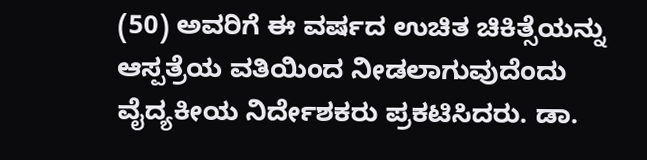(50) ಅವರಿಗೆ ಈ ವರ್ಷದ ಉಚಿತ ಚಿಕಿತ್ಸೆಯನ್ನು ಆಸ್ಪತ್ರೆಯ ವತಿಯಿಂದ ನೀಡಲಾಗುವುದೆಂದು ವೈದ್ಯಕೀಯ ನಿರ್ದೇಶಕರು ಪ್ರಕಟಿಸಿದರು. ಡಾ.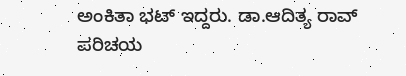ಅಂಕಿತಾ ಭಟ್ ಇದ್ದರು. ಡಾ.ಆದಿತ್ಯ ರಾವ್‌ ಪರಿಚಯ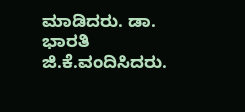ಮಾಡಿದರು. ಡಾ. ಭಾರತಿ ಜಿ.ಕೆ.ವಂದಿಸಿದರು.